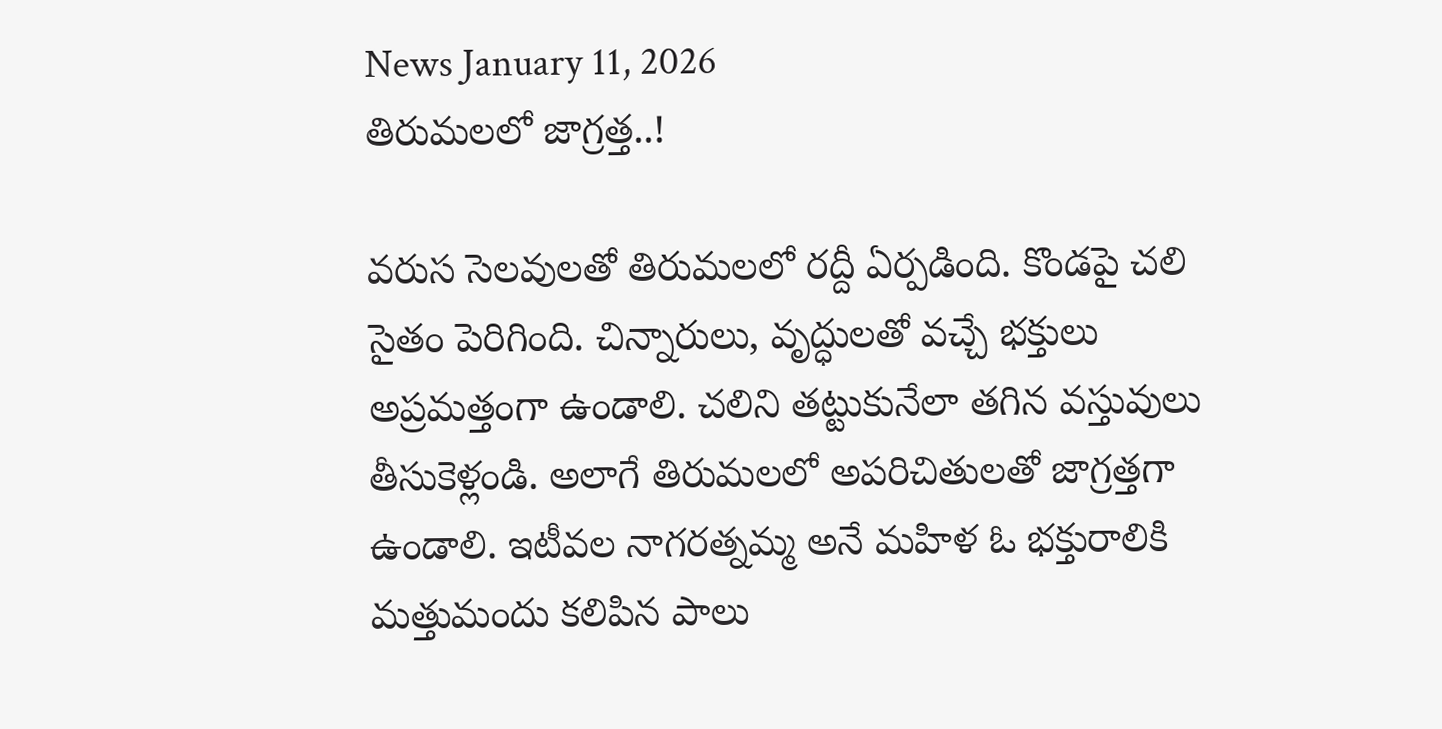News January 11, 2026
తిరుమలలో జాగ్రత్త..!

వరుస సెలవులతో తిరుమలలో రద్దీ ఏర్పడింది. కొండపై చలి సైతం పెరిగింది. చిన్నారులు, వృద్ధులతో వచ్చే భక్తులు అప్రమత్తంగా ఉండాలి. చలిని తట్టుకునేలా తగిన వస్తువులు తీసుకెళ్లండి. అలాగే తిరుమలలో అపరిచితులతో జాగ్రత్తగా ఉండాలి. ఇటీవల నాగరత్నమ్మ అనే మహిళ ఓ భక్తురాలికి మత్తుమందు కలిపిన పాలు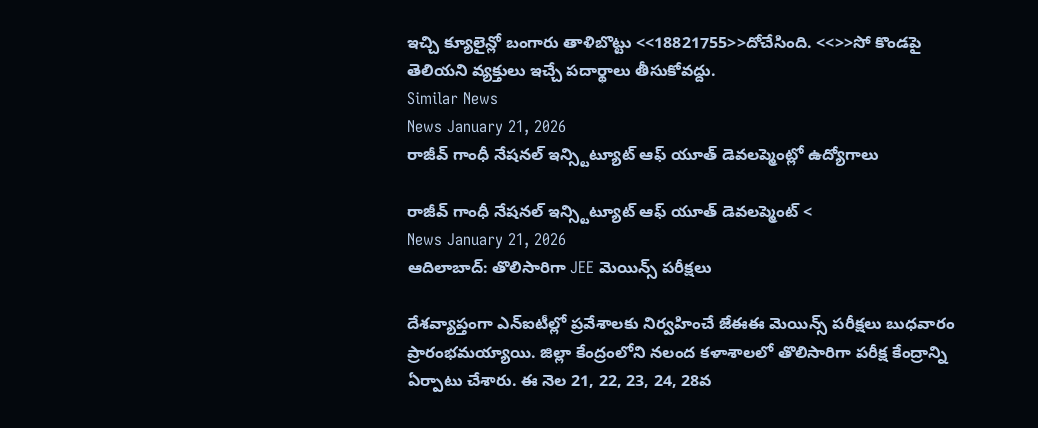ఇచ్చి క్యూలైన్లో బంగారు తాళిబొట్టు <<18821755>>దోచేసింది. <<>>సో కొండపై తెలియని వ్యక్తులు ఇచ్చే పదార్థాలు తీసుకోవద్దు.
Similar News
News January 21, 2026
రాజీవ్ గాంధీ నేషనల్ ఇన్స్టిట్యూట్ ఆఫ్ యూత్ డెవలప్మెంట్లో ఉద్యోగాలు

రాజీవ్ గాంధీ నేషనల్ ఇన్స్టిట్యూట్ ఆఫ్ యూత్ డెవలప్మెంట్ <
News January 21, 2026
ఆదిలాబాద్: తొలిసారిగా JEE మెయిన్స్ పరీక్షలు

దేశవ్యాప్తంగా ఎన్ఐటీల్లో ప్రవేశాలకు నిర్వహించే జేఈఈ మెయిన్స్ పరీక్షలు బుధవారం ప్రారంభమయ్యాయి. జిల్లా కేంద్రంలోని నలంద కళాశాలలో తొలిసారిగా పరీక్ష కేంద్రాన్ని ఏర్పాటు చేశారు. ఈ నెల 21, 22, 23, 24, 28వ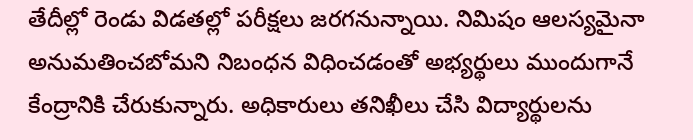తేదీల్లో రెండు విడతల్లో పరీక్షలు జరగనున్నాయి. నిమిషం ఆలస్యమైనా అనుమతించబోమని నిబంధన విధించడంతో అభ్యర్థులు ముందుగానే కేంద్రానికి చేరుకున్నారు. అధికారులు తనిఖీలు చేసి విద్యార్థులను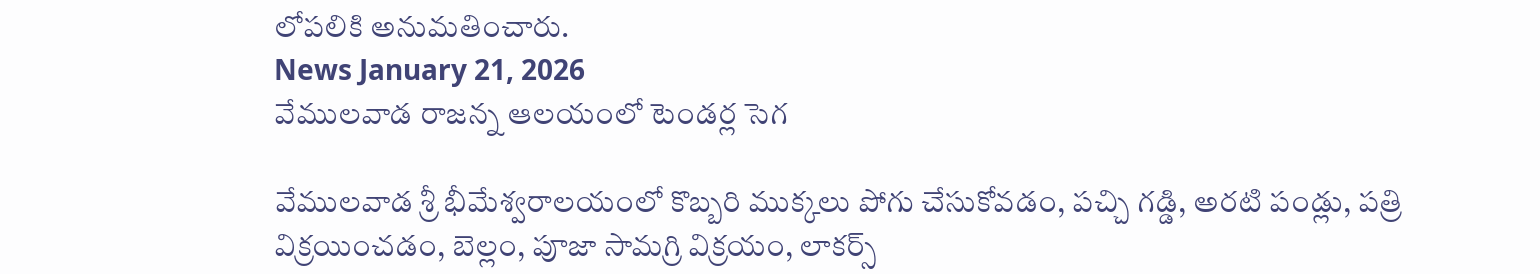లోపలికి అనుమతించారు.
News January 21, 2026
వేములవాడ రాజన్న ఆలయంలో టెండర్ల సెగ

వేములవాడ శ్రీ భీమేశ్వరాలయంలో కొబ్బరి ముక్కలు పోగు చేసుకోవడం, పచ్చి గడ్డి, అరటి పండ్లు, పత్రి విక్రయించడం, బెల్లం, పూజా సామగ్రి విక్రయం, లాకర్స్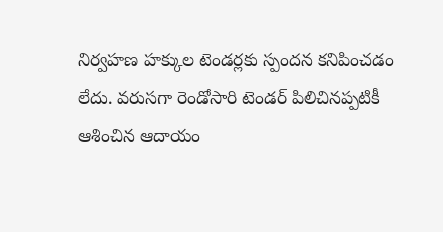నిర్వహణ హక్కుల టెండర్లకు స్పందన కనిపించడం లేదు. వరుసగా రెండోసారి టెండర్ పిలిచినప్పటికీ ఆశించిన ఆదాయం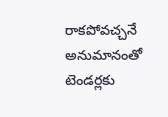రాకపోవచ్చనే అనుమానంతో టెండర్లకు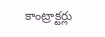కాంట్రాక్టర్లు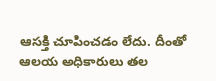ఆసక్తి చూపించడం లేదు. దీంతో ఆలయ అధికారులు తల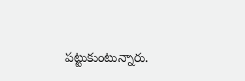పట్టుకుంటున్నారు.